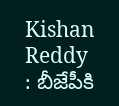Kishan Reddy : బీజేపీకి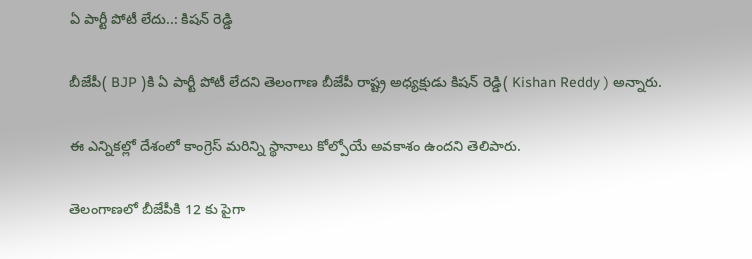ఏ పార్టీ పోటీ లేదు..: కిషన్ రెడ్డి

బీజేపీ( BJP )కి ఏ పార్టీ పోటీ లేదని తెలంగాణ బీజేపీ రాష్ట్ర అధ్యక్షుడు కిషన్ రెడ్డి( Kishan Reddy ) అన్నారు.

ఈ ఎన్నికల్లో దేశంలో కాంగ్రెస్ మరిన్ని స్థానాలు కోల్పోయే అవకాశం ఉందని తెలిపారు.

తెలంగాణలో బీజేపీకి 12 కు పైగా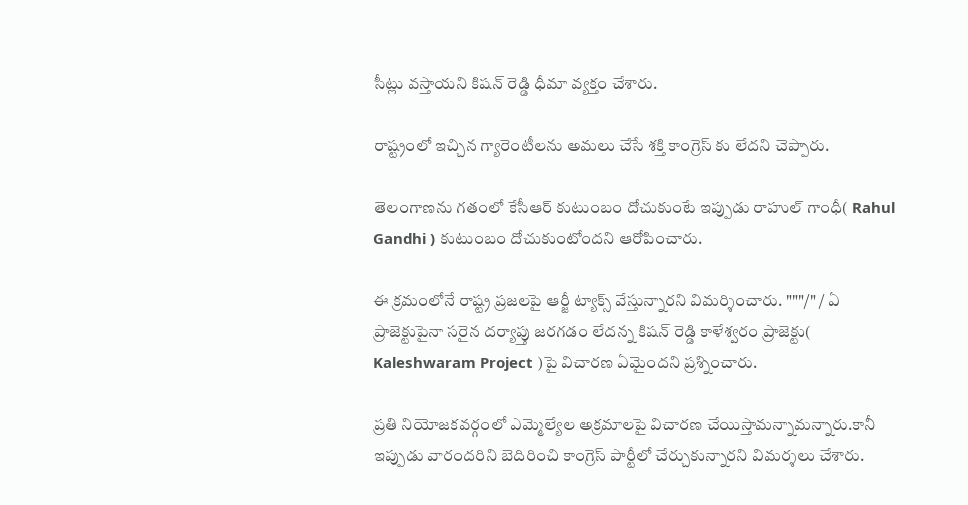సీట్లు వస్తాయని కిషన్ రెడ్డి ధీమా వ్యక్తం చేశారు.

రాష్ట్రంలో ఇచ్చిన గ్యారెంటీలను అమలు చేసే శక్తి కాంగ్రెస్ కు లేదని చెప్పారు.

తెలంగాణను గతంలో కేసీఆర్ కుటుంబం దోచుకుంటే ఇప్పుడు రాహుల్ గాంధీ( Rahul Gandhi ) కుటుంబం దోచుకుంటోందని ఆరోపించారు.

ఈ క్రమంలోనే రాష్ట్ర ప్రజలపై ఆర్జీ ట్యాక్స్ వేస్తున్నారని విమర్శించారు. """/" / ఏ ప్రాజెక్టుపైనా సరైన దర్యాప్తు జరగడం లేదన్న కిషన్ రెడ్డి కాళేశ్వరం ప్రాజెక్టు( Kaleshwaram Project )పై విచారణ ఏమైందని ప్రశ్నించారు.

ప్రతి నియోజకవర్గంలో ఎమ్మెల్యేల అక్రమాలపై విచారణ చేయిస్తామన్నామన్నారు.కానీ ఇప్పుడు వారందరిని బెదిరించి కాంగ్రెస్ పార్టీలో చేర్చుకున్నారని విమర్శలు చేశారు.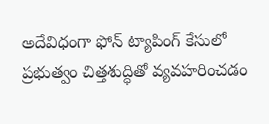అదేవిధంగా ఫోన్ ట్యాపింగ్ కేసులో ప్రభుత్వం చిత్తశుద్ధితో వ్యవహరించడం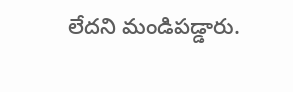లేదని మండిపడ్డారు.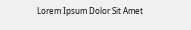Lorem Ipsum Dolor Sit Amet